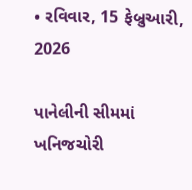• રવિવાર, 15 ફેબ્રુઆરી, 2026

પાનેલીની સીમમાં ખનિજચોરી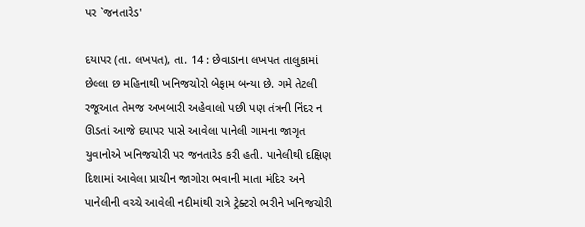પર `જનતારેડ'

દયાપર (તા. લખપત), તા. 14 : છેવાડાના લખપત તાલુકામાં છેલ્લા છ મહિનાથી ખનિજચોરો બેફામ બન્યા છે. ગમે તેટલી રજૂઆત તેમજ અખબારી અહેવાલો પછી પણ તંત્રની નિંદર ન ઊડતાં આજે દયાપર પાસે આવેલા પાનેલી ગામના જાગૃત યુવાનોએ ખનિજચોરી પર જનતારેડ કરી હતી. પાનેલીથી દક્ષિણ દિશામાં આવેલા પ્રાચીન જાગોરા ભવાની માતા મંદિર અને પાનેલીની વચ્ચે આવેલી નદીમાંથી રાત્રે ટ્રેક્ટરો ભરીને ખનિજચોરી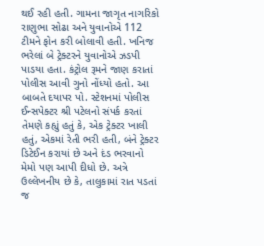થઈ રહી હતી. ગામના જાગૃત નાગરિકો રાણુભા સોઢા અને યુવાનોએ 112 ટીમને ફોન કરી બોલાવી હતી. ખનિજ ભરેલાં બે ટ્રેક્ટરને યુવાનોએ ઝડપી પાડયા હતા. કંટ્રોલ રૂમને જાણ કરાતાં પોલીસ આવી ગુનો નોંધ્યો હતો. આ બાબતે દયાપર પો. સ્ટેશનમાં પોલીસ ઈન્સપેક્ટર શ્રી પટેલનો સંપર્ક કરતાં તેમણે કહ્યું હતું કે, એક ટ્રેક્ટર ખાલી હતું, એકમાં રેતી ભરી હતી, બંને ટ્રેક્ટર ડિટેઈન કરાયાં છે અને દંડ ભરવાનો મેમો પણ આપી દીધો છે. અત્રે ઉલ્લેખનીય છે કે, તાલુકામાં રાત પડતાં જ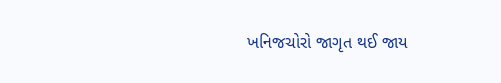ખનિજચોરો જાગૃત થઈ જાય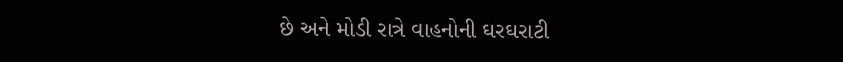છે અને મોડી રાત્રે વાહનોની ઘરઘરાટી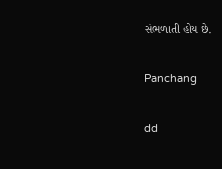સંભળાતી હોય છે.

Panchang

dd